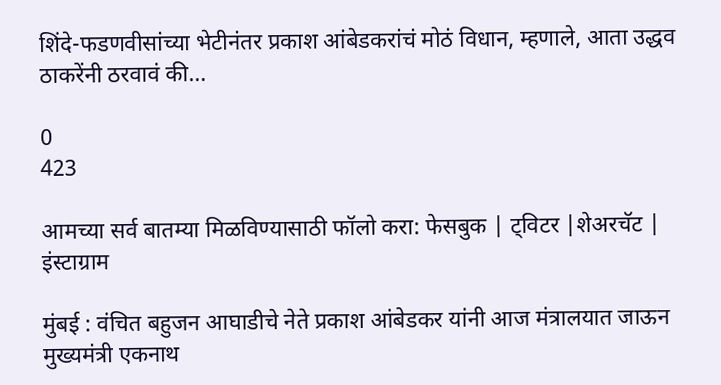शिंदे-फडणवीसांच्या भेटीनंतर प्रकाश आंबेडकरांचं मोठं विधान, म्हणाले, आता उद्धव ठाकरेंनी ठरवावं की…

0
423

आमच्या सर्व बातम्या मिळविण्यासाठी फॉलो करा: फेसबुक | ट्विटर |शेअरचॅट | इंस्टाग्राम

मुंबई : वंचित बहुजन आघाडीचे नेते प्रकाश आंबेडकर यांनी आज मंत्रालयात जाऊन मुख्यमंत्री एकनाथ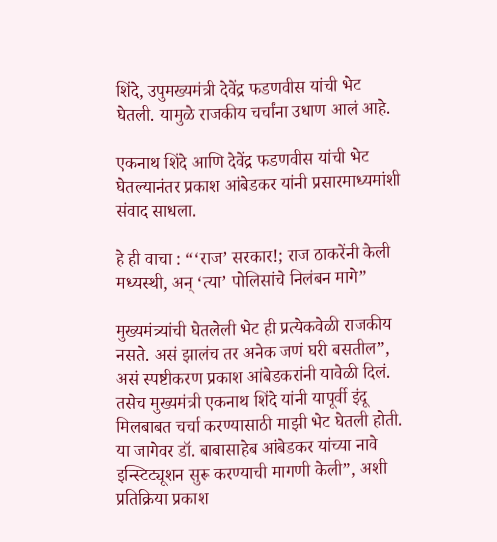शिंदे, उपुमख्यमंत्री देवेंद्र फडणवीस यांची भेट घेतली. यामुळे राजकीय चर्चांना उधाण आलं आहे.

एकनाथ शिंदे आणि देवेंद्र फडणवीस यांची भेट घेतल्यानंतर प्रकाश आंबेडकर यांनी प्रसारमाध्यमांशी संवाद साधला.

हे ही वाचा : “‘राज’ सरकार!; राज ठाकरेंनी केली मध्यस्थी, अन् ‘त्या’ पोलिसांचे निलंबन मागे”

मुख्यमंत्र्यांची घेतलेली भेट ही प्रत्येकवेळी राजकीय नसते. असं झालंच तर अनेक जणं घरी बसतील”, असं स्पष्टीकरण प्रकाश आंबेडकरांनी यावेळी दिलं. तसेच मुख्यमंत्री एकनाथ शिंदे यांनी यापूर्वी इंदू मिलबाबत चर्चा करण्यासाठी माझी भेट घेतली होती. या जागेवर डॉ. बाबासाहेब आंबेडकर यांच्या नावे इन्स्टिट्यूशन सुरू करण्याची मागणी केली”, अशी प्रतिक्रिया प्रकाश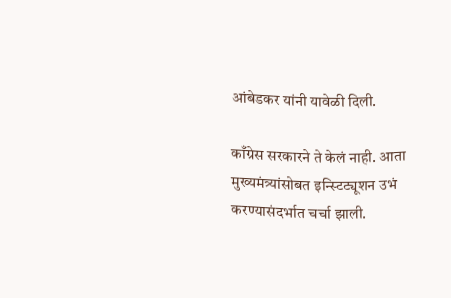आंबेडकर यांनी यावेळी दिली.

काँग्रेस सरकारने ते केलं नाही. आता मुख्यमंत्र्यांसोबत इन्स्टिट्यूशन उभं करण्यासंदर्भात चर्चा झाली.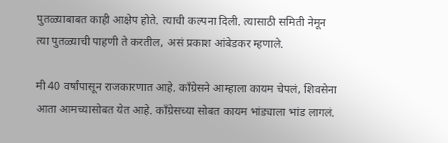पुतळ्याबाबत काही आक्षेप होते. त्याची कल्पना दिली. त्यासाठी समिती नेमून त्या पुतळ्याची पाहणी ते करतील, असं प्रकाश आंबेडकर म्हणाले.

मी 40 वर्षांपासून राजकारणात आहे. काँग्रेसने आम्हाला कायम चेपलं, शिवसेना आता आमच्यासोबत येत आहे. काँग्रेसच्या सोबत कायम भांड्याला भांड लागलं.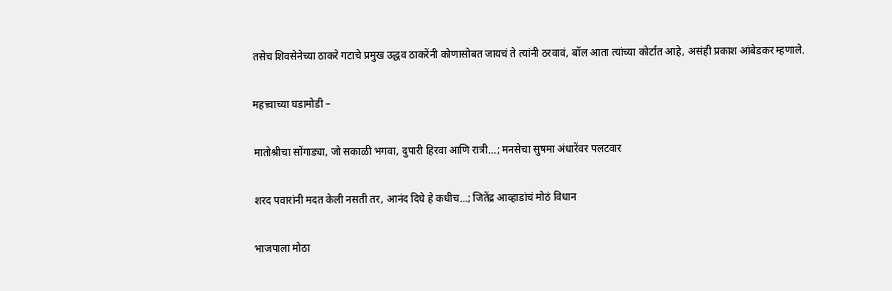तसेच शिवसेनेच्या ठाकरे गटाचे प्रमुख उद्धव ठाकरेंनी कोणासोबत जायचं ते त्यांनी ठरवावं, बॉल आता त्यांच्या कोर्टात आहे, असंही प्रकाश आंबेडकर म्हणाले.

महत्त्वाच्या घडामोडी –

मातोश्रीचा सोंगाड्या, जो सकाळी भगवा, दुपारी हिरवा आणि रात्री…; मनसेचा सुषमा अंधारेंवर पलटवार

शरद पवारांनी मदत केली नसती तर, आनंद दिघे हे कधीच…; जितेंद्र आव्हाडांचं मोठं विधान

भाजपाला मोठा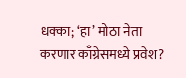धक्का; ‘हा’ मोठा नेता करणार काँग्रेसमध्ये प्रवेश?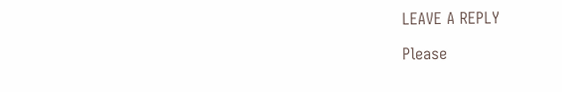LEAVE A REPLY

Please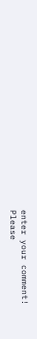enter your comment!
Please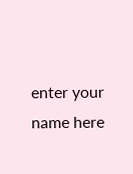enter your name here